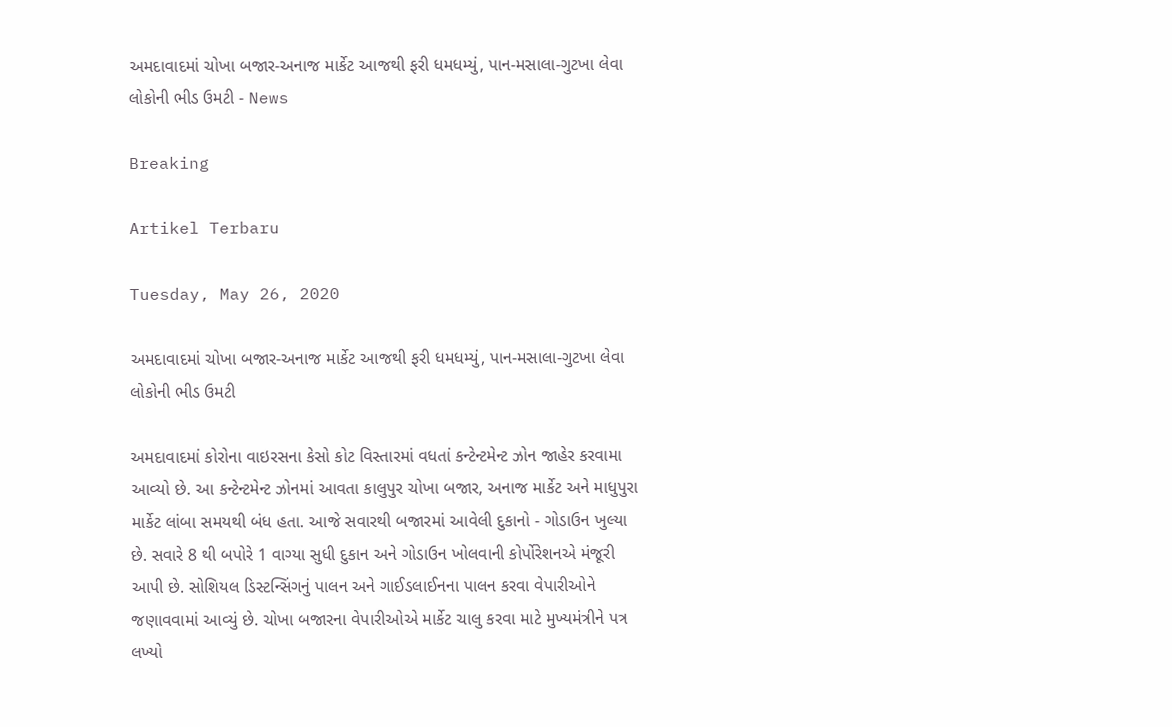અમદાવાદમાં ચોખા બજાર-અનાજ માર્કેટ આજથી ફરી ધમધમ્યું, પાન-મસાલા-ગુટખા લેવા લોકોની ભીડ ઉમટી - News

Breaking

Artikel Terbaru

Tuesday, May 26, 2020

અમદાવાદમાં ચોખા બજાર-અનાજ માર્કેટ આજથી ફરી ધમધમ્યું, પાન-મસાલા-ગુટખા લેવા લોકોની ભીડ ઉમટી

અમદાવાદમાં કોરોના વાઇરસના કેસો કોટ વિસ્તારમાં વધતાં કન્ટેન્ટમેન્ટ ઝોન જાહેર કરવામા આવ્યો છે. આ કન્ટેન્ટમેન્ટ ઝોનમાં આવતા કાલુપુર ચોખા બજાર, અનાજ માર્કેટ અને માધુપુરા માર્કેટ લાંબા સમયથી બંધ હતા. આજે સવારથી બજારમાં આવેલી દુકાનો - ગોડાઉન ખુલ્યા છે. સવારે 8 થી બપોરે 1 વાગ્યા સુધી દુકાન અને ગોડાઉન ખોલવાની કોર્પોરેશનએ મંજૂરી આપી છે. સોશિયલ ડિસ્ટન્સિંગનું પાલન અને ગાઈડલાઈનના પાલન કરવા વેપારીઓને જણાવવામાં આવ્યું છે. ચોખા બજારના વેપારીઓએ માર્કેટ ચાલુ કરવા માટે મુખ્યમંત્રીને પત્ર લખ્યો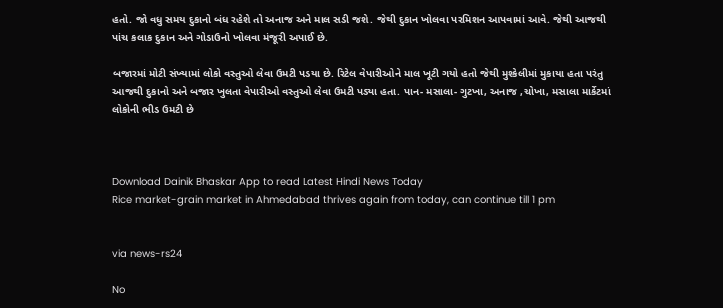હતો. જો વધુ સમય દુકાનો બંધ રહેશે તો અનાજ અને માલ સડી જશે. જેથી દુકાન ખોલવા પરમિશન આપવામાં આવે. જેથી આજથી પાંચ કલાક દુકાન અને ગોડાઉનો ખોલવા મંજૂરી અપાઈ છે.

બજારમાં મોટી સંખ્યામાં લોકો વસ્તુઓ લેવા ઉમટી પડયા છે. રિટેલ વેપારીઓને માલ ખૂટી ગયો હતો જેથી મુશ્કેલીમાં મુકાયા હતા પરંતુ આજથી દુકાનો અને બજાર ખુલતા વેપારીઓ વસ્તુઓ લેવા ઉમટી પડ્યા હતા. પાન- મસાલા- ગુટખા, અનાજ ,ચોખા, મસાલા માર્કેટમાં લોકોની ભીડ ઉમટી છે



Download Dainik Bhaskar App to read Latest Hindi News Today
Rice market-grain market in Ahmedabad thrives again from today, can continue till 1 pm


via news-rs24

No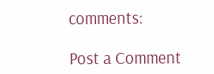comments:

Post a Comment